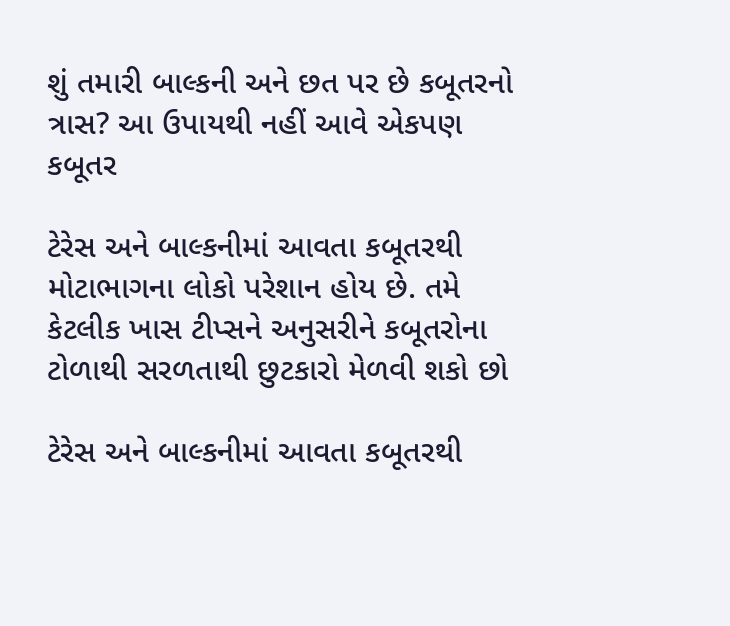શું તમારી બાલ્કની અને છત પર છે કબૂતરનો ત્રાસ? આ ઉપાયથી નહીં આવે એકપણ કબૂતર

ટેરેસ અને બાલ્કનીમાં આવતા કબૂતરથી મોટાભાગના લોકો પરેશાન હોય છે. તમે કેટલીક ખાસ ટીપ્સને અનુસરીને કબૂતરોના ટોળાથી સરળતાથી છુટકારો મેળવી શકો છો

ટેરેસ અને બાલ્કનીમાં આવતા કબૂતરથી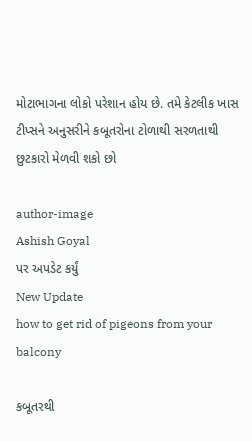મોટાભાગના લોકો પરેશાન હોય છે. તમે કેટલીક ખાસ ટીપ્સને અનુસરીને કબૂતરોના ટોળાથી સરળતાથી છુટકારો મેળવી શકો છો

author-image
Ashish Goyal
પર અપડેટ કર્યું
New Update
how to get rid of pigeons from your balcony

કબૂતરથી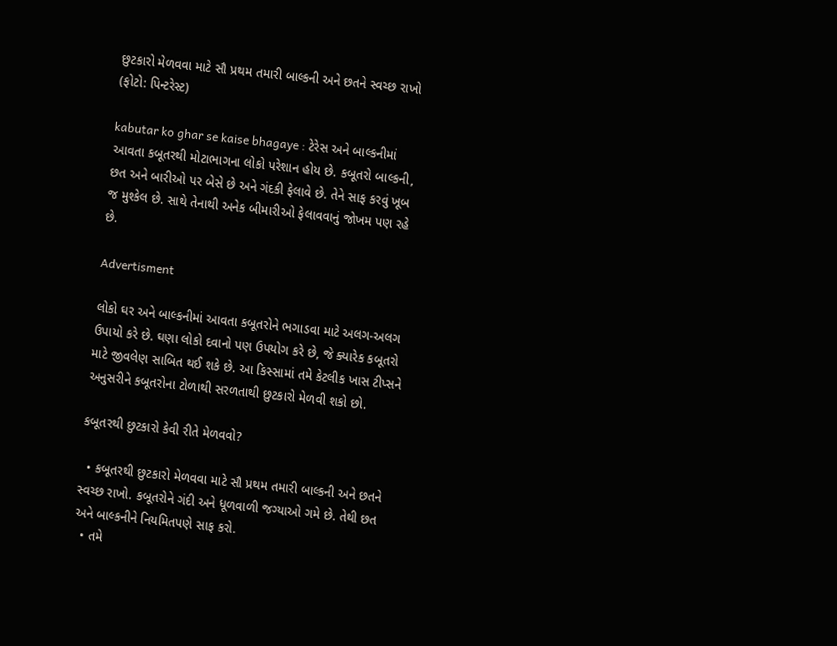છુટકારો મેળવવા માટે સૌ પ્રથમ તમારી બાલ્કની અને છતને સ્વચ્છ રાખો (ફોટો: પિન્ટરેસ્ટ)

kabutar ko ghar se kaise bhagaye : ટેરેસ અને બાલ્કનીમાં આવતા કબૂતરથી મોટાભાગના લોકો પરેશાન હોય છે. કબૂતરો બાલ્કની, છત અને બારીઓ પર બેસે છે અને ગંદકી ફેલાવે છે. તેને સાફ કરવું ખૂબ જ મુશ્કેલ છે. સાથે તેનાથી અનેક બીમારીઓ ફેલાવવાનું જોખમ પણ રહે છે.

Advertisment

લોકો ઘર અને બાલ્કનીમાં આવતા કબૂતરોને ભગાડવા માટે અલગ-અલગ ઉપાયો કરે છે. ઘણા લોકો દવાનો પણ ઉપયોગ કરે છે, જે ક્યારેક કબૂતરો માટે જીવલેણ સાબિત થઈ શકે છે. આ કિસ્સામાં તમે કેટલીક ખાસ ટીપ્સને અનુસરીને કબૂતરોના ટોળાથી સરળતાથી છુટકારો મેળવી શકો છો.

કબૂતરથી છુટકારો કેવી રીતે મેળવવો?

  • કબૂતરથી છુટકારો મેળવવા માટે સૌ પ્રથમ તમારી બાલ્કની અને છતને સ્વચ્છ રાખો. કબૂતરોને ગંદી અને ધૂળવાળી જગ્યાઓ ગમે છે. તેથી છત અને બાલ્કનીને નિયમિતપણે સાફ કરો.
  • તમે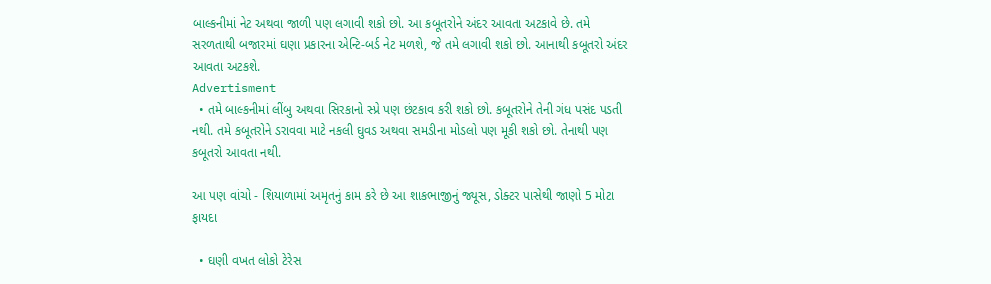બાલ્કનીમાં નેટ અથવા જાળી પણ લગાવી શકો છો. આ કબૂતરોને અંદર આવતા અટકાવે છે. તમે સરળતાથી બજારમાં ઘણા પ્રકારના એન્ટિ-બર્ડ નેટ મળશે, જે તમે લગાવી શકો છો. આનાથી કબૂતરો અંદર આવતા અટકશે.
Advertisment
  • તમે બાલ્કનીમાં લીંબુ અથવા સિરકાનો સ્પ્રે પણ છંટકાવ કરી શકો છો. કબૂતરોને તેની ગંધ પસંદ પડતી નથી. તમે કબૂતરોને ડરાવવા માટે નકલી ઘુવડ અથવા સમડીના મોડલો પણ મૂકી શકો છો. તેનાથી પણ કબૂતરો આવતા નથી.

આ પણ વાંચો - શિયાળામાં અમૃતનું કામ કરે છે આ શાકભાજીનું જ્યૂસ, ડોક્ટર પાસેથી જાણો 5 મોટા ફાયદા

  • ઘણી વખત લોકો ટેરેસ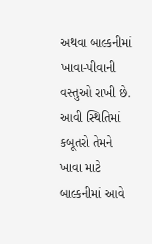અથવા બાલ્કનીમાં ખાવા-પીવાની વસ્તુઓ રાખી છે. આવી સ્થિતિમાં કબૂતરો તેમને ખાવા માટે બાલ્કનીમાં આવે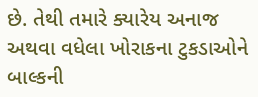છે. તેથી તમારે ક્યારેય અનાજ અથવા વધેલા ખોરાકના ટુકડાઓને બાલ્કની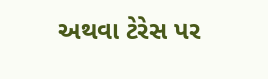અથવા ટેરેસ પર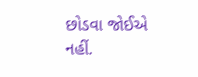છોડવા જોઈએ નહીં.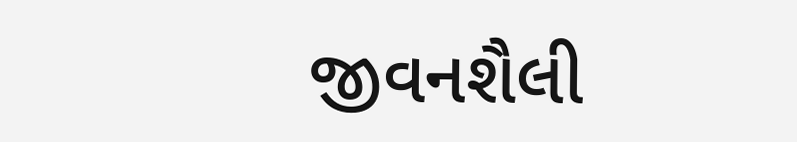જીવનશૈલી